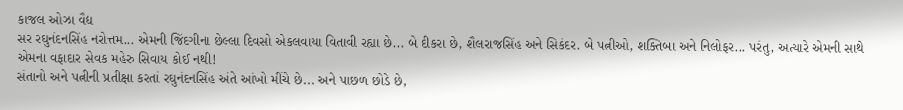કાજલ ઓઝા વૈદ્ય
સર રઘુનંદનસિંહ નરોત્તમ... એમની જિંદગીના છેલ્લા દિવસો એકલવાયા વિતાવી રહ્યા છે... બે દીકરા છે, શૈલરાજસિંહ અને સિકંદર. બે પત્નીઓ, શક્તિબા અને નિલોફર... પરંતુ, અત્યારે એમની સાથે એમના વફાદાર સેવક મહેરુ સિવાય કોઈ નથી!
સંતાનો અને પત્નીની પ્રતીક્ષા કરતાં રઘુનંદનસિંહ અંતે આંખો મીંચે છે... અને પાછળ છોડે છે,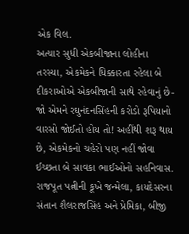એક વિલ.
અત્યાર સુધી એકબીજાના લોહીના તરસ્યા, એકમેકને ધિક્કારતા રહેલા બે દીકરાઓએ એકબીજાની સાથે રહેવાનું છે-જો એમને રઘુનંદનસિંહની કરોડો રૂપિયાનો વારસો જોઈતો હોય તો! અહીંથી શરૂ થાય છે, એકમેકનો ચહેરો પણ નહીં જોવા ઈચ્છતા બે સાવકા ભાઈઓનો સહનિવાસ.
રાજપૂત પત્નીની કૂખે જન્મેલા, કાયદેસરના સંતાન શૈલરાજસિંહ અને પ્રેમિકા, બીજી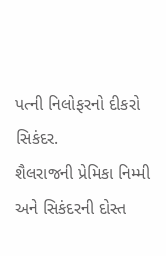પત્ની નિલોફરનો દીકરો સિકંદર.
શૈલરાજની પ્રેમિકા નિમ્મી અને સિકંદરની દોસ્ત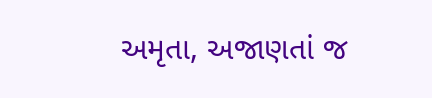અમૃતા, અજાણતાં જ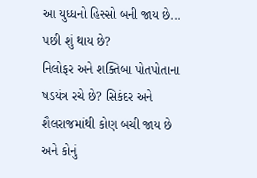આ યુધ્ધનો હિસ્સો બની જાય છે...
પછી શું થાય છે?
નિલોફર અને શક્તિબા પોતપોતાના ષડયંત્ર રચે છે? સિકંદર અને શૈલરાજમાંથી કોણ બચી જાય છે અને કોનું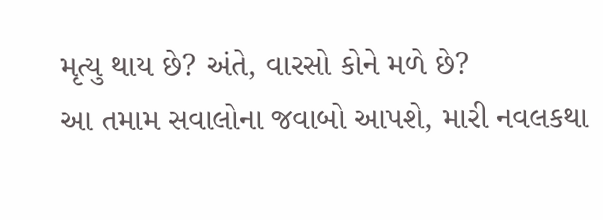મૃત્યુ થાય છે? અંતે, વારસો કોને મળે છે?
આ તમામ સવાલોના જવાબો આપશે, મારી નવલકથા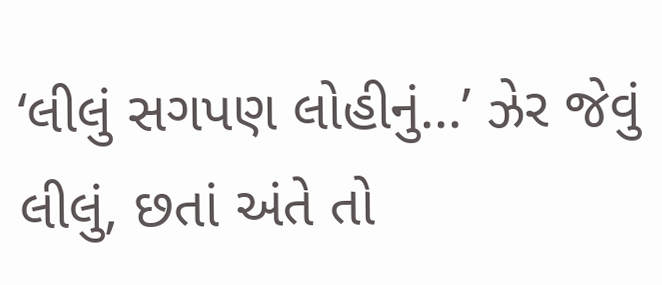‘લીલું સગપણ લોહીનું...’ ઝેર જેવું લીલું, છતાં અંતે તો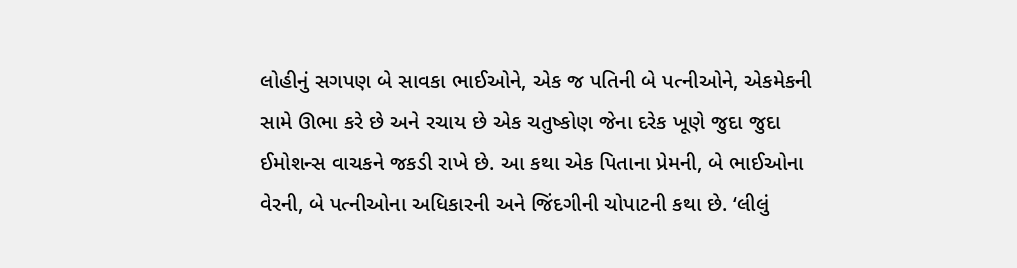લોહીનું સગપણ બે સાવકા ભાઈઓને, એક જ પતિની બે પત્નીઓને, એકમેકની સામે ઊભા કરે છે અને રચાય છે એક ચતુષ્કોણ જેના દરેક ખૂણે જુદા જુદા ઈમોશન્સ વાચકને જકડી રાખે છે. આ કથા એક પિતાના પ્રેમની, બે ભાઈઓના વેરની, બે પત્નીઓના અધિકારની અને જિંદગીની ચોપાટની કથા છે. ‘લીલું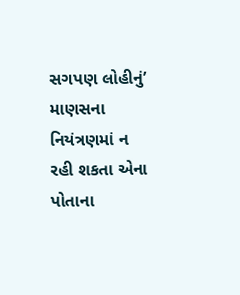સગપણ લોહીનું’ માણસના નિયંત્રણમાં ન રહી શકતા એના પોતાના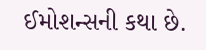ઈમોશન્સની કથા છે.